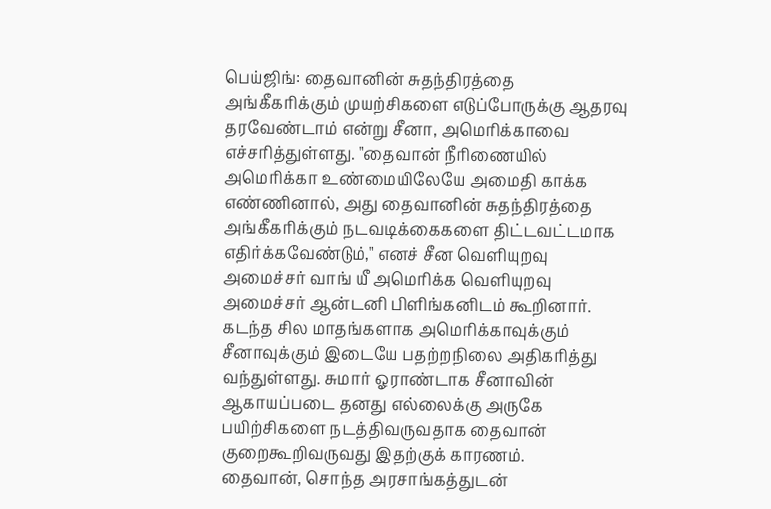பெய்ஜிங்: தைவானின் சுதந்திரத்தை அங்கீகரிக்கும் முயற்சிகளை எடுப்போருக்கு ஆதரவு தரவேண்டாம் என்று சீனா, அமெரிக்காவை எச்சரித்துள்ளது. "தைவான் நீரிணையில் அமெரிக்கா உண்மையிலேயே அமைதி காக்க எண்ணினால், அது தைவானின் சுதந்திரத்தை அங்கீகரிக்கும் நடவடிக்கைகளை திட்டவட்டமாக எதிர்க்கவேண்டும்," எனச் சீன வெளியுறவு அமைச்சர் வாங் யீ அமெரிக்க வெளியுறவு அமைச்சர் ஆன்டனி பிளிங்கனிடம் கூறினார்.
கடந்த சில மாதங்களாக அமெரிக்காவுக்கும் சீனாவுக்கும் இடையே பதற்றநிலை அதிகரித்து வந்துள்ளது. சுமார் ஓராண்டாக சீனாவின் ஆகாயப்படை தனது எல்லைக்கு அருகே பயிற்சிகளை நடத்திவருவதாக தைவான் குறைகூறிவருவது இதற்குக் காரணம்.
தைவான், சொந்த அரசாங்கத்துடன்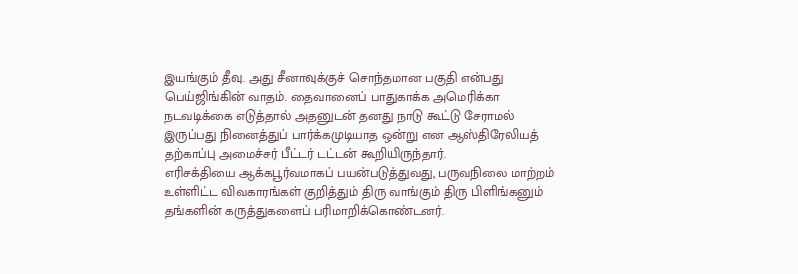இயங்கும் தீவு. அது சீனாவுக்குச் சொந்தமான பகுதி என்பது பெய்ஜிங்கின் வாதம். தைவானைப் பாதுகாக்க அமெரிக்கா நடவடிக்கை எடுத்தால் அதனுடன் தனது நாடு கூட்டு சேராமல் இருப்பது நினைத்துப் பார்க்கமுடியாத ஒன்று என ஆஸ்திரேலியத் தற்காப்பு அமைச்சர் பீட்டர் டட்டன் கூறியிருந்தார்.
எரிசக்தியை ஆக்கபூர்வமாகப் பயன்படுத்துவது, பருவநிலை மாற்றம் உள்ளிட்ட விவகாரங்கள் குறித்தும் திரு வாங்கும் திரு பிளிங்கனும் தங்களின் கருத்துகளைப் பரிமாறிக்கொண்டனர்.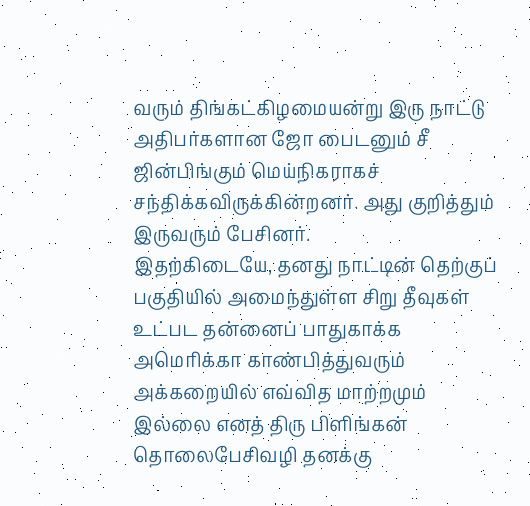வரும் திங்கட்கிழமையன்று இரு நாட்டு அதிபர்களான ஜோ பைடனும் சீ ஜின்பிங்கும் மெய்நிகராகச் சந்திக்கவிருக்கின்றனர். அது குறித்தும் இருவரும் பேசினர்.
இதற்கிடையே, தனது நாட்டின் தெற்குப் பகுதியில் அமைந்துள்ள சிறு தீவுகள் உட்பட தன்னைப் பாதுகாக்க அமெரிக்கா காண்பித்துவரும் அக்கறையில் எவ்வித மாற்றமும் இல்லை எனத் திரு பிளிங்கன் தொலைபேசிவழி தனக்கு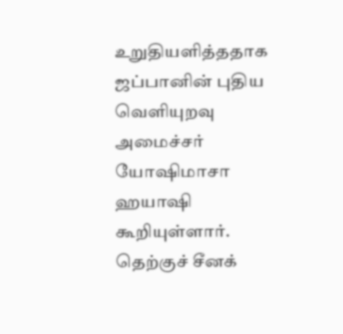உறுதியளித்ததாக ஜப்பானின் புதிய வெளியுறவு அமைச்சர் யோஷிமாசா ஹயாஷி கூறியுள்ளார். தெற்குச் சீனக்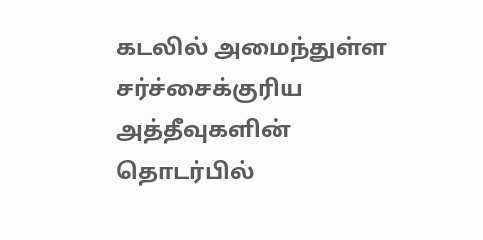கடலில் அமைந்துள்ள சர்ச்சைக்குரிய அத்தீவுகளின் தொடர்பில்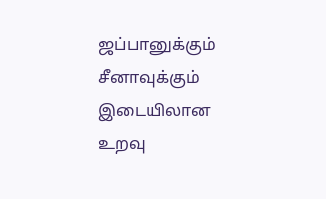ஜப்பானுக்கும் சீனாவுக்கும் இடையிலான உறவு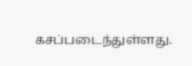கசப்படைந்துள்ளது.